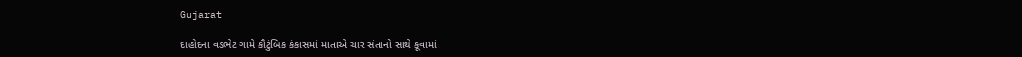Gujarat

દાહોદના વડભેટ ગામે કૌટુંબિક કંકાસમાં માતાએ ચાર સંતાનો સાથે કૂવામાં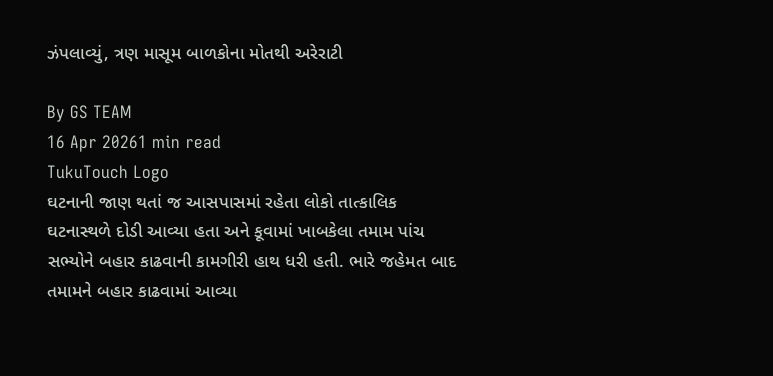ઝંપલાવ્યું, ત્રણ માસૂમ બાળકોના મોતથી અરેરાટી

By GS TEAM
16 Apr 20261 min read
TukuTouch Logo
ઘટનાની જાણ થતાં જ આસપાસમાં રહેતા લોકો તાત્કાલિક ઘટનાસ્થળે દોડી આવ્યા હતા અને કૂવામાં ખાબકેલા તમામ પાંચ સભ્યોને બહાર કાઢવાની કામગીરી હાથ ધરી હતી. ભારે જહેમત બાદ તમામને બહાર કાઢવામાં આવ્યા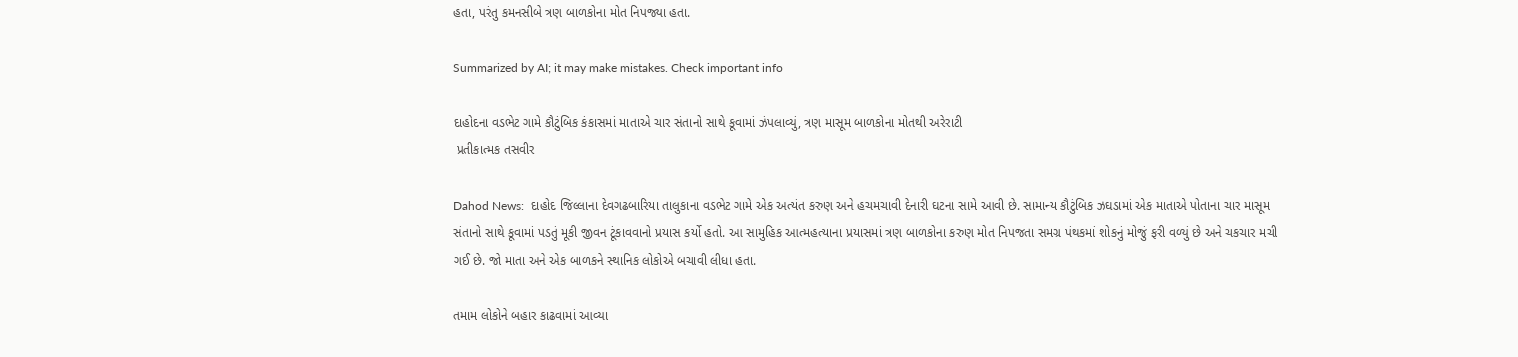હતા, પરંતુ કમનસીબે ત્રણ બાળકોના મોત નિપજ્યા હતા.

Summarized by AI; it may make mistakes. Check important info

દાહોદના વડભેટ ગામે કૌટુંબિક કંકાસમાં માતાએ ચાર સંતાનો સાથે કૂવામાં ઝંપલાવ્યું, ત્રણ માસૂમ બાળકોના મોતથી અરેરાટી
 પ્રતીકાત્મક તસવીર

Dahod News:  દાહોદ જિલ્લાના દેવગઢબારિયા તાલુકાના વડભેટ ગામે એક અત્યંત કરુણ અને હચમચાવી દેનારી ઘટના સામે આવી છે. સામાન્ય કૌટુંબિક ઝઘડામાં એક માતાએ પોતાના ચાર માસૂમ સંતાનો સાથે કૂવામાં પડતું મૂકી જીવન ટૂંકાવવાનો પ્રયાસ કર્યો હતો. આ સામુહિક આત્મહત્યાના પ્રયાસમાં ત્રણ બાળકોના કરુણ મોત નિપજતા સમગ્ર પંથકમાં શોકનું મોજું ફરી વળ્યું છે અને ચકચાર મચી ગઈ છે. જો માતા અને એક બાળકને સ્થાનિક લોકોએ બચાવી લીધા હતા.

તમામ લોકોને બહાર કાઢવામાં આવ્યા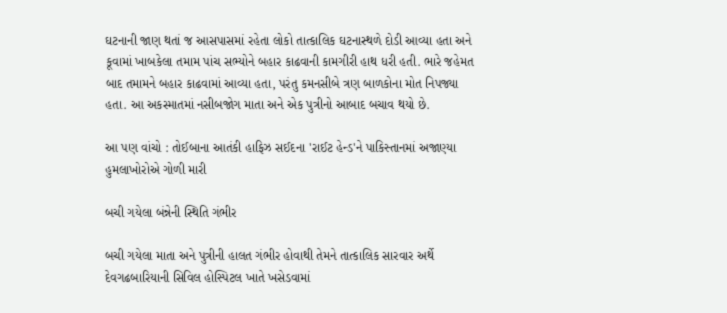ઘટનાની જાણ થતાં જ આસપાસમાં રહેતા લોકો તાત્કાલિક ઘટનાસ્થળે દોડી આવ્યા હતા અને કૂવામાં ખાબકેલા તમામ પાંચ સભ્યોને બહાર કાઢવાની કામગીરી હાથ ધરી હતી. ભારે જહેમત બાદ તમામને બહાર કાઢવામાં આવ્યા હતા, પરંતુ કમનસીબે ત્રણ બાળકોના મોત નિપજ્યા હતા. આ અકસ્માતમાં નસીબજોગ માતા અને એક પુત્રીનો આબાદ બચાવ થયો છે.

આ પણ વાંચો : તોઈબાના આતંકી હાફિઝ સઈદના 'રાઈટ હેન્ડ'ને પાકિસ્તાનમાં અજાણ્યા હુમલાખોરોએ ગોળી મારી

બચી ગયેલા બંન્નેની સ્થિતિ ગંભીર

બચી ગયેલા માતા અને પુત્રીની હાલત ગંભીર હોવાથી તેમને તાત્કાલિક સારવાર અર્થે દેવગઢબારિયાની સિવિલ હોસ્પિટલ ખાતે ખસેડવામાં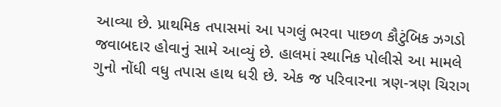આવ્યા છે. પ્રાથમિક તપાસમાં આ પગલું ભરવા પાછળ કૌટુંબિક ઝગડો જવાબદાર હોવાનું સામે આવ્યું છે. હાલમાં સ્થાનિક પોલીસે આ મામલે ગુનો નોંધી વધુ તપાસ હાથ ધરી છે. એક જ પરિવારના ત્રણ-ત્રણ ચિરાગ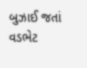બુઝાઈ જતાં વડભેટ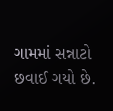ગામમાં સન્નાટો છવાઈ ગયો છે.